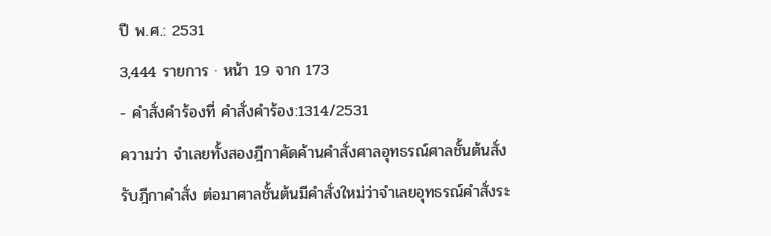ปี พ.ศ.: 2531
3,444 รายการ · หน้า 19 จาก 173
- คำสั่งคำร้องที่ คำสั่งคำร้อง:1314/2531
ความว่า จำเลยทั้งสองฎีกาคัดค้านคำสั่งศาลอุทธรณ์ศาลชั้นต้นสั่งรับฎีกาคำสั่ง ต่อมาศาลชั้นต้นมีคำสั่งใหม่ว่าจำเลยอุทธรณ์คำสั่งระ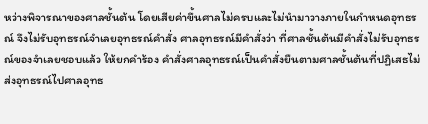หว่างพิจารณาของศาลชั้นต้น โดยเสียค่าขึ้นศาลไม่ครบและไม่นำมาวางภายในกำหนดอุทธรณ์ จึงไม่รับอุทธรณ์จำเลยอุทธรณ์คำสั่ง ศาลอุทธรณ์มีคำสั่งว่า ที่ศาลชั้นต้นมีคำสั่งไม่รับอุทธรณ์ของจำเลยชอบแล้ว ให้ยกคำร้อง คำสั่งศาลอุทธรณ์เป็นคำสั่งยืนตามศาลชั้นต้นที่ปฏิเสธไม่ส่งอุทธรณ์ไปศาลอุทธ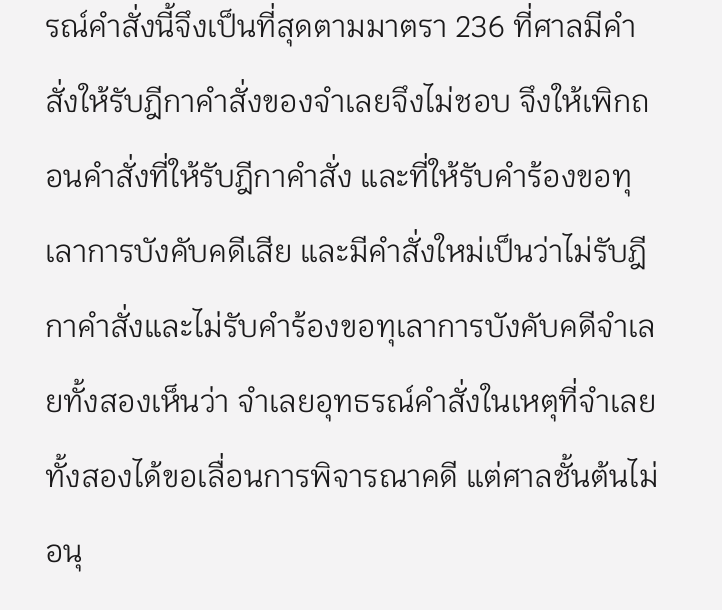รณ์คำสั่งนี้จึงเป็นที่สุดตามมาตรา 236 ที่ศาลมีคำสั่งให้รับฎีกาคำสั่งของจำเลยจึงไม่ชอบ จึงให้เพิกถอนคำสั่งที่ให้รับฎีกาคำสั่ง และที่ให้รับคำร้องขอทุเลาการบังคับคดีเสีย และมีคำสั่งใหม่เป็นว่าไม่รับฎีกาคำสั่งและไม่รับคำร้องขอทุเลาการบังคับคดีจำเลยทั้งสองเห็นว่า จำเลยอุทธรณ์คำสั่งในเหตุที่จำเลยทั้งสองได้ขอเลื่อนการพิจารณาคดี แต่ศาลชั้นต้นไม่อนุ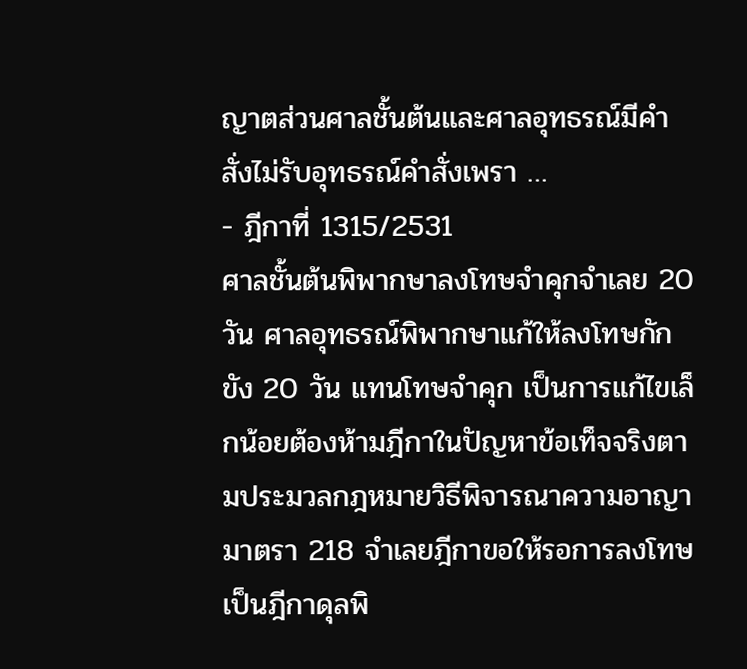ญาตส่วนศาลชั้นต้นและศาลอุทธรณ์มีคำสั่งไม่รับอุทธรณ์คำสั่งเพรา …
- ฎีกาที่ 1315/2531
ศาลชั้นต้นพิพากษาลงโทษจำคุกจำเลย 20 วัน ศาลอุทธรณ์พิพากษาแก้ให้ลงโทษกักขัง 20 วัน แทนโทษจำคุก เป็นการแก้ไขเล็กน้อยต้องห้ามฎีกาในปัญหาข้อเท็จจริงตามประมวลกฎหมายวิธีพิจารณาความอาญา มาตรา 218 จำเลยฎีกาขอให้รอการลงโทษเป็นฎีกาดุลพิ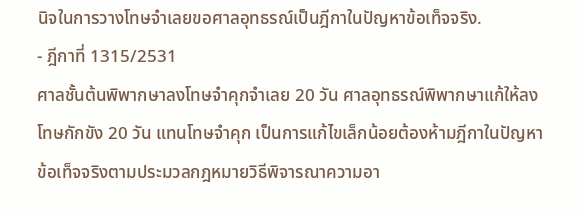นิจในการวางโทษจำเลยขอศาลอุทธรณ์เป็นฎีกาในปัญหาข้อเท็จจริง.
- ฎีกาที่ 1315/2531
ศาลชั้นต้นพิพากษาลงโทษจำคุกจำเลย 20 วัน ศาลอุทธรณ์พิพากษาแก้ให้ลงโทษกักขัง 20 วัน แทนโทษจำคุก เป็นการแก้ไขเล็กน้อยต้องห้ามฎีกาในปัญหาข้อเท็จจริงตามประมวลกฎหมายวิธีพิจารณาความอา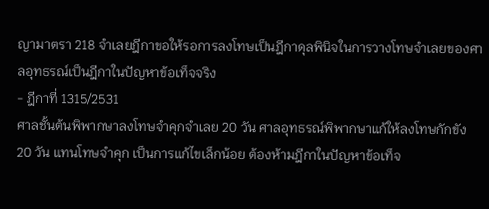ญามาตรา 218 จำเลยฎีกาขอให้รอการลงโทษเป็นฎีกาดุลพินิจในการวางโทษจำเลยของศาลอุทธรณ์เป็นฎีกาในปัญหาข้อเท็จจริง
- ฎีกาที่ 1315/2531
ศาลชั้นต้นพิพากษาลงโทษจำคุกจำเลย 20 วัน ศาลอุทธรณ์พิพากษาแก้ให้ลงโทษกักขัง 20 วัน แทนโทษจำคุก เป็นการแก้ไขเล็กน้อย ต้องห้ามฎีกาในปัญหาข้อเท็จ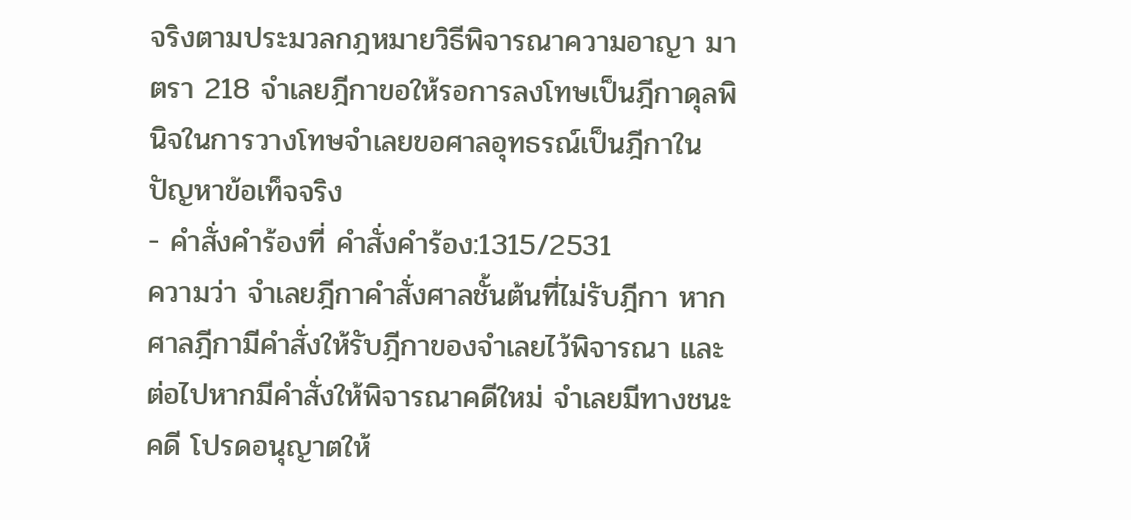จริงตามประมวลกฎหมายวิธีพิจารณาความอาญา มาตรา 218 จำเลยฎีกาขอให้รอการลงโทษเป็นฎีกาดุลพินิจในการวางโทษจำเลยขอศาลอุทธรณ์เป็นฎีกาในปัญหาข้อเท็จจริง
- คำสั่งคำร้องที่ คำสั่งคำร้อง:1315/2531
ความว่า จำเลยฎีกาคำสั่งศาลชั้นต้นที่ไม่รับฎีกา หากศาลฎีกามีคำสั่งให้รับฎีกาของจำเลยไว้พิจารณา และต่อไปหากมีคำสั่งให้พิจารณาคดีใหม่ จำเลยมีทางชนะคดี โปรดอนุญาตให้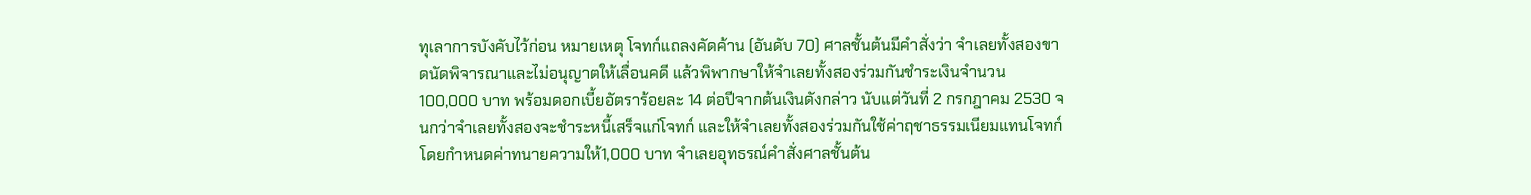ทุเลาการบังคับไว้ก่อน หมายเหตุ โจทก์แถลงคัดค้าน (อันดับ 70) ศาลชั้นต้นมีคำสั่งว่า จำเลยทั้งสองขาดนัดพิจารณาและไม่อนุญาตให้เลื่อนคดี แล้วพิพากษาให้จำเลยทั้งสองร่วมกันชำระเงินจำนวน 100,000 บาท พร้อมดอกเบี้ยอัตราร้อยละ 14 ต่อปีจากต้นเงินดังกล่าว นับแต่วันที่ 2 กรกฎาคม 2530 จนกว่าจำเลยทั้งสองจะชำระหนี้เสร็จแก่โจทก์ และให้จำเลยทั้งสองร่วมกันใช้ค่าฤชาธรรมเนียมแทนโจทก์ โดยกำหนดค่าทนายความให้1,000 บาท จำเลยอุทธรณ์คำสั่งศาลชั้นต้น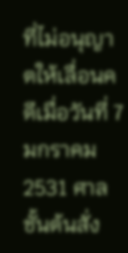ที่ไม่อนุญาตให้เลื่อนคดีเมื่อวันที่ 7 มกราคม 2531 ศาลชั้นต้นสั่ง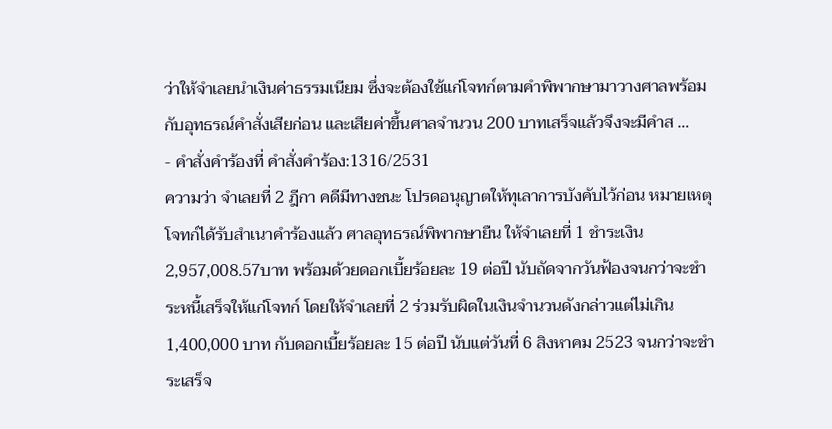ว่าให้จำเลยนำเงินค่าธรรมเนียม ซึ่งจะต้องใช้แก่โจทก์ตามคำพิพากษามาวางศาลพร้อมกับอุทธรณ์คำสั่งเสียก่อน และเสียค่าขึ้นศาลจำนวน 200 บาทเสร็จแล้วจึงจะมีคำส …
- คำสั่งคำร้องที่ คำสั่งคำร้อง:1316/2531
ความว่า จำเลยที่ 2 ฎีกา คดีมีทางชนะ โปรดอนุญาตให้ทุเลาการบังคับไว้ก่อน หมายเหตุ โจทก์ได้รับสำเนาคำร้องแล้ว ศาลอุทธรณ์พิพากษายืน ให้จำเลยที่ 1 ชำระเงิน 2,957,008.57บาท พร้อมด้วยดอกเบี้ยร้อยละ 19 ต่อปี นับถัดจากวันฟ้องจนกว่าจะชำระหนี้เสร็จให้แก่โจทก์ โดยให้จำเลยที่ 2 ร่วมรับผิดในเงินจำนวนดังกล่าวแต่ไม่เกิน 1,400,000 บาท กับดอกเบี้ยร้อยละ 15 ต่อปี นับแต่วันที่ 6 สิงหาคม 2523 จนกว่าจะชำระเสร็จ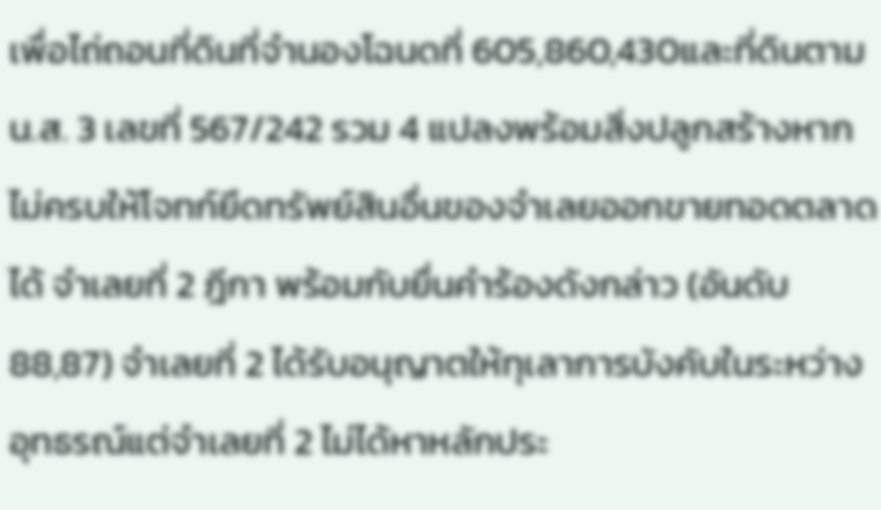เพื่อไถ่ถอนที่ดินที่จำนองโฉนดที่ 605,860,430และที่ดินตาม น.ส. 3 เลขที่ 567/242 รวม 4 แปลงพร้อมสิ่งปลูกสร้างหากไม่ครบให้โจทก์ยึดทรัพย์สินอื่นของจำเลยออกขายทอดตลาดได้ จำเลยที่ 2 ฎีกา พร้อมกับยื่นคำร้องดังกล่าว (อันดับ 88,87) จำเลยที่ 2 ได้รับอนุญาตให้ทุเลาการบังคับในระหว่างอุทธรณ์แต่จำเลยที่ 2 ไม่ได้หาหลักประ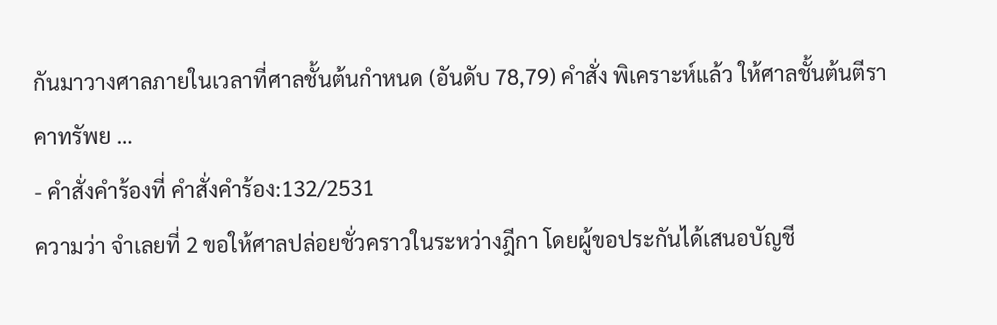กันมาวางศาลภายในเวลาที่ศาลชั้นต้นกำหนด (อันดับ 78,79) คำสั่ง พิเคราะห์แล้ว ให้ศาลชั้นต้นตีราคาทรัพย …
- คำสั่งคำร้องที่ คำสั่งคำร้อง:132/2531
ความว่า จำเลยที่ 2 ขอให้ศาลปล่อยชั่วคราวในระหว่างฎีกา โดยผู้ขอประกันได้เสนอบัญชี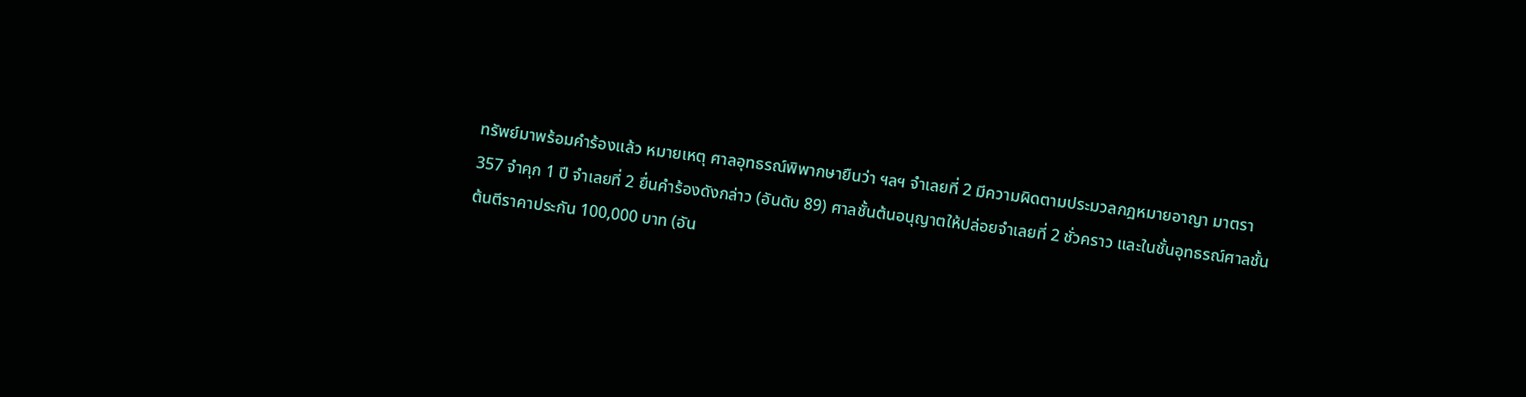ทรัพย์มาพร้อมคำร้องแล้ว หมายเหตุ ศาลอุทธรณ์พิพากษายืนว่า ฯลฯ จำเลยที่ 2 มีความผิดตามประมวลกฎหมายอาญา มาตรา 357 จำคุก 1 ปี จำเลยที่ 2 ยื่นคำร้องดังกล่าว (อันดับ 89) ศาลชั้นต้นอนุญาตให้ปล่อยจำเลยที่ 2 ชั่วคราว และในชั้นอุทธรณ์ศาลชั้นต้นตีราคาประกัน 100,000 บาท (อัน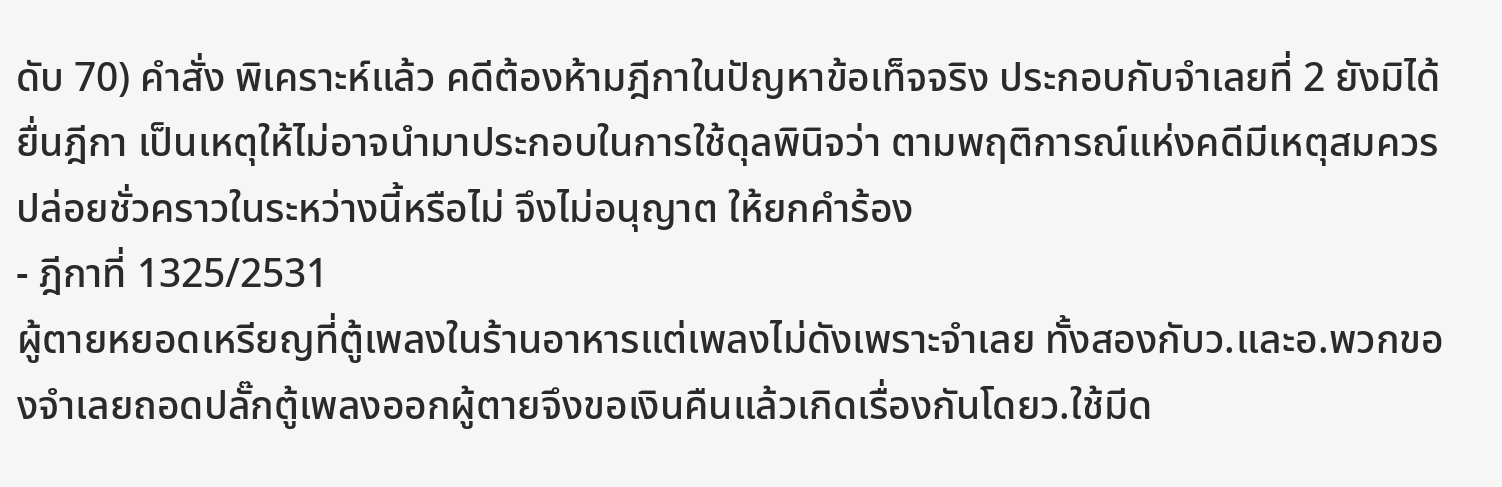ดับ 70) คำสั่ง พิเคราะห์แล้ว คดีต้องห้ามฎีกาในปัญหาข้อเท็จจริง ประกอบกับจำเลยที่ 2 ยังมิได้ยื่นฎีกา เป็นเหตุให้ไม่อาจนำมาประกอบในการใช้ดุลพินิจว่า ตามพฤติการณ์แห่งคดีมีเหตุสมควรปล่อยชั่วคราวในระหว่างนี้หรือไม่ จึงไม่อนุญาต ให้ยกคำร้อง
- ฎีกาที่ 1325/2531
ผู้ตายหยอดเหรียญที่ตู้เพลงในร้านอาหารแต่เพลงไม่ดังเพราะจำเลย ทั้งสองกับว.และอ.พวกของจำเลยถอดปลั๊กตู้เพลงออกผู้ตายจึงขอเงินคืนแล้วเกิดเรื่องกันโดยว.ใช้มีด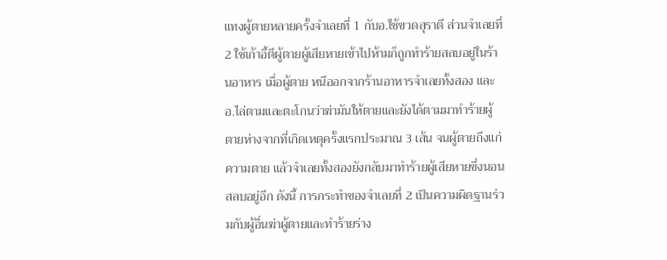แทงผู้ตายหลายครั้งจำเลยที่ 1 กับอ.ใช้ขวดสุราตี ส่วนจำเลยที่ 2 ใช้เก้าอี้ตีผู้ตายผู้เสียหายเข้าไปห้ามก็ถูกทำร้ายสลบอยู่ในร้านอาหาร เมื่อผู้ตาย หนีออกจากร้านอาหารจำเลยทั้งสอง และอ.ไล่ตามและตะโกนว่าฆ่ามันให้ตายและยังได้ตามมาทำร้ายผู้ตายห่างจากที่เกิดเหตุครั้งแรกประมาณ 3 เส้น จนผู้ตายถึงแก่ความตาย แล้วจำเลยทั้งสองยังกลับมาทำร้ายผู้เสียหายซึ่งนอนสลบอยู่อีก ดังนี้ การกระทำของจำเลยที่ 2 เป็นความผิดฐานร่วมกับผู้อื่นฆ่าผู้ตายและทำร้ายร่าง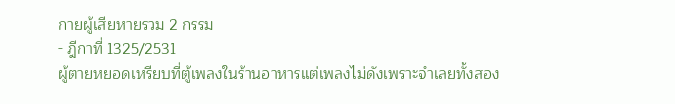กายผู้เสียหายรวม 2 กรรม
- ฎีกาที่ 1325/2531
ผู้ตายหยอดเหรียบที่ตู้เพลงในร้านอาหารแต่เพลงไม่ดังเพราะจำเลยทั้งสอง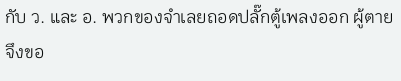กับ ว. และ อ. พวกของจำเลยถอดปลั๊กตู้เพลงออก ผู้ตายจึงขอ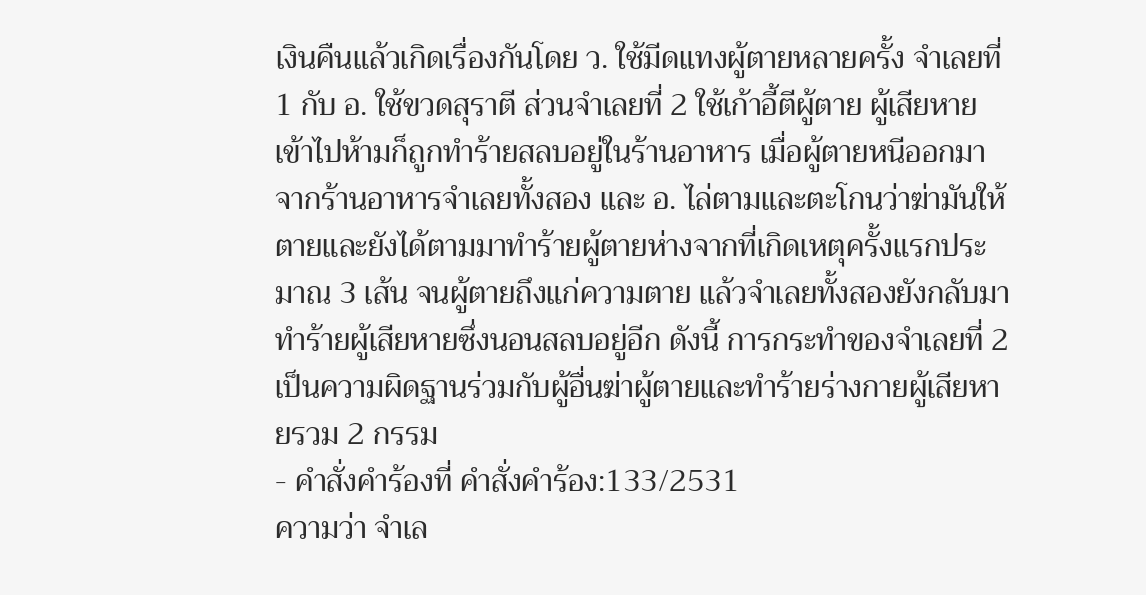เงินคืนแล้วเกิดเรื่องกันโดย ว. ใช้มีดแทงผู้ตายหลายครั้ง จำเลยที่ 1 กับ อ. ใช้ขวดสุราตี ส่วนจำเลยที่ 2 ใช้เก้าอี้ตีผู้ตาย ผู้เสียหายเข้าไปห้ามก็ถูกทำร้ายสลบอยู่ในร้านอาหาร เมื่อผู้ตายหนีออกมาจากร้านอาหารจำเลยทั้งสอง และ อ. ไล่ตามและตะโกนว่าฆ่ามันให้ตายและยังได้ตามมาทำร้ายผู้ตายห่างจากที่เกิดเหตุครั้งแรกประมาณ 3 เส้น จนผู้ตายถึงแก่ความตาย แล้วจำเลยทั้งสองยังกลับมาทำร้ายผู้เสียหายซึ่งนอนสลบอยู่อีก ดังนี้ การกระทำของจำเลยที่ 2 เป็นความผิดฐานร่วมกับผู้อื่นฆ่าผู้ตายและทำร้ายร่างกายผู้เสียหายรวม 2 กรรม
- คำสั่งคำร้องที่ คำสั่งคำร้อง:133/2531
ความว่า จำเล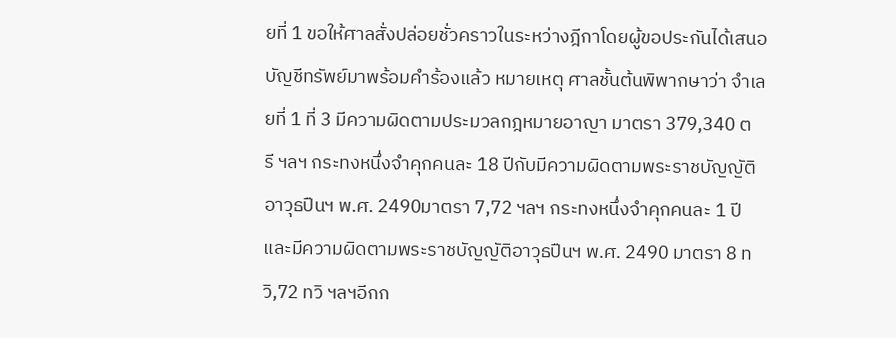ยที่ 1 ขอให้ศาลสั่งปล่อยชั่วคราวในระหว่างฎีกาโดยผู้ขอประกันได้เสนอบัญชีทรัพย์มาพร้อมคำร้องแล้ว หมายเหตุ ศาลชั้นต้นพิพากษาว่า จำเลยที่ 1 ที่ 3 มีความผิดตามประมวลกฎหมายอาญา มาตรา 379,340 ตรี ฯลฯ กระทงหนึ่งจำคุกคนละ 18 ปีกับมีความผิดตามพระราชบัญญัติอาวุธปืนฯ พ.ศ. 2490มาตรา 7,72 ฯลฯ กระทงหนึ่งจำคุกคนละ 1 ปี และมีความผิดตามพระราชบัญญัติอาวุธปืนฯ พ.ศ. 2490 มาตรา 8 ทวิ,72 ทวิ ฯลฯอีกก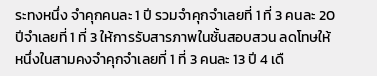ระทงหนึ่ง จำคุกคนละ 1 ปี รวมจำคุกจำเลยที่ 1 ที่ 3 คนละ 20 ปีจำเลยที่ 1 ที่ 3 ให้การรับสารภาพในชั้นสอบสวน ลดโทษให้หนึ่งในสามคงจำคุกจำเลยที่ 1 ที่ 3 คนละ 13 ปี 4 เดื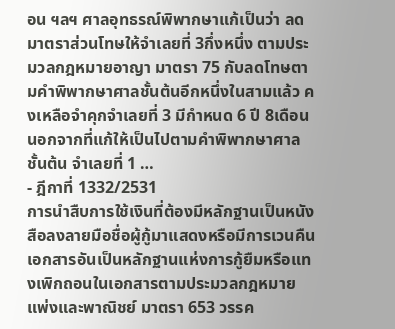อน ฯลฯ ศาลอุทธรณ์พิพากษาแก้เป็นว่า ลดมาตราส่วนโทษให้จำเลยที่ 3กึ่งหนึ่ง ตามประมวลกฎหมายอาญา มาตรา 75 กับลดโทษตามคำพิพากษาศาลชั้นต้นอีกหนึ่งในสามแล้ว คงเหลือจำคุกจำเลยที่ 3 มีกำหนด 6 ปี 8เดือน นอกจากที่แก้ให้เป็นไปตามคำพิพากษาศาลชั้นต้น จำเลยที่ 1 …
- ฎีกาที่ 1332/2531
การนำสืบการใช้เงินที่ต้องมีหลักฐานเป็นหนังสือลงลายมือชื่อผู้กู้มาแสดงหรือมีการเวนคืนเอกสารอันเป็นหลักฐานแห่งการกู้ยืมหรือแทงเพิกถอนในเอกสารตามประมวลกฎหมายแพ่งและพาณิชย์ มาตรา 653 วรรค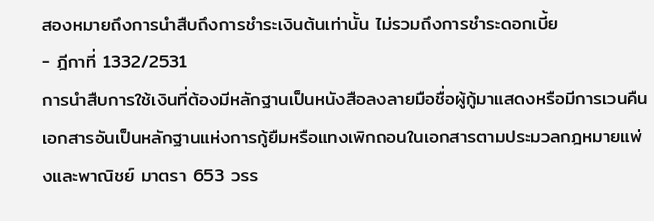สองหมายถึงการนำสืบถึงการชำระเงินต้นเท่านั้น ไม่รวมถึงการชำระดอกเบี้ย
- ฎีกาที่ 1332/2531
การนำสืบการใช้เงินที่ต้องมีหลักฐานเป็นหนังสือลงลายมือชื่อผู้กู้มาแสดงหรือมีการเวนคืนเอกสารอันเป็นหลักฐานแห่งการกู้ยืมหรือแทงเพิกถอนในเอกสารตามประมวลกฎหมายแพ่งและพาณิชย์ มาตรา 653 วรร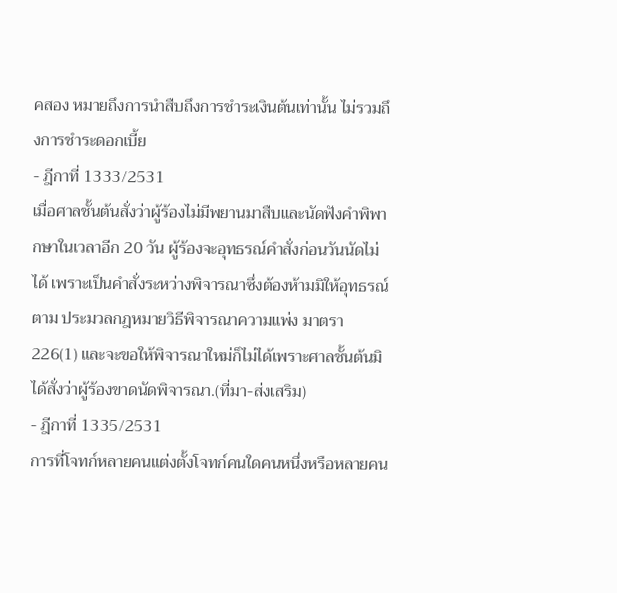คสอง หมายถึงการนำสืบถึงการชำระเงินต้นเท่านั้น ไม่รวมถึงการชำระดอกเบี้ย
- ฎีกาที่ 1333/2531
เมื่อศาลชั้นต้นสั่งว่าผู้ร้องไม่มีพยานมาสืบและนัดฟังคำพิพากษาในเวลาอีก 20 วัน ผู้ร้องจะอุทธรณ์คำสั่งก่อนวันนัดไม่ได้ เพราะเป็นคำสั่งระหว่างพิจารณาซึ่งต้องห้ามมิให้อุทธรณ์ตาม ประมวลกฎหมายวิธีพิจารณาความแพ่ง มาตรา 226(1) และจะขอให้พิจารณาใหม่ก็ไม่ได้เพราะศาลชั้นต้นมิได้สั่งว่าผู้ร้องขาดนัดพิจารณา.(ที่มา-ส่งเสริม)
- ฎีกาที่ 1335/2531
การที่โจทก์หลายคนแต่งตั้งโจทก์คนใดคนหนึ่งหรือหลายคน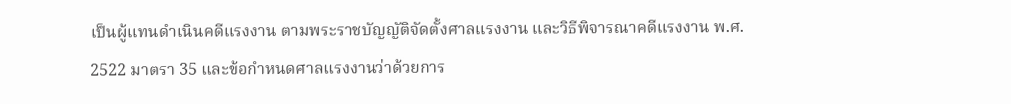เป็นผู้แทนดำเนินคดีแรงงาน ตามพระราชบัญญัติจัดตั้งศาลแรงงาน และวิธีพิจารณาคดีแรงงาน พ.ศ. 2522 มาตรา 35 และข้อกำหนดศาลแรงงานว่าด้วยการ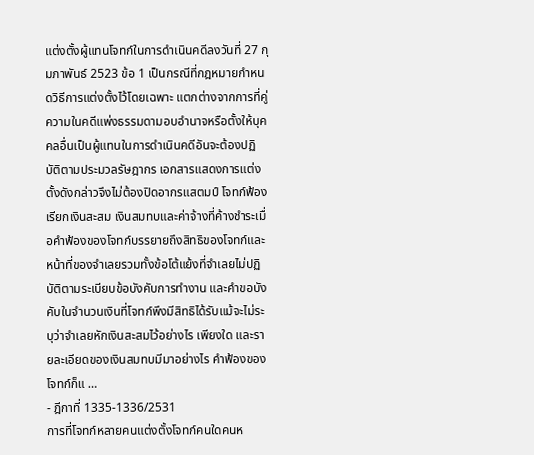แต่งตั้งผู้แทนโจทก์ในการดำเนินคดีลงวันที่ 27 กุมภาพันธ์ 2523 ข้อ 1 เป็นกรณีที่กฎหมายกำหนดวิธีการแต่งตั้งไว้โดยเฉพาะ แตกต่างจากการที่คู่ความในคดีแพ่งธรรมดามอบอำนาจหรือตั้งให้บุคคลอื่นเป็นผู้แทนในการดำเนินคดีอันจะต้องปฏิบัติตามประมวลรัษฎากร เอกสารแสดงการแต่งตั้งดังกล่าวจึงไม่ต้องปิดอากรแสตมป์ โจทก์ฟ้องเรียกเงินสะสม เงินสมทบและค่าจ้างที่ค้างชำระเมื่อคำฟ้องของโจทก์บรรยายถึงสิทธิของโจทก์และหน้าที่ของจำเลยรวมทั้งข้อโต้แย้งที่จำเลยไม่ปฏิบัติตามระเบียบข้อบังคับการทำงาน และคำขอบังคับในจำนวนเงินที่โจทก์พึงมีสิทธิได้รับแม้จะไม่ระบุว่าจำเลยหักเงินสะสมไว้อย่างไร เพียงใด และรายละเอียดของเงินสมทบมีมาอย่างไร คำฟ้องของโจทก์ก็แ …
- ฎีกาที่ 1335-1336/2531
การที่โจทก์หลายคนแต่งตั้งโจทก์คนใดคนห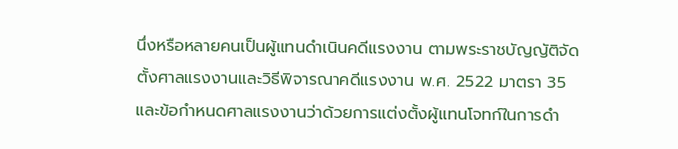นึ่งหรือหลายคนเป็นผู้แทนดำเนินคดีแรงงาน ตามพระราชบัญญัติจัดตั้งศาลแรงงานและวิธีพิจารณาคดีแรงงาน พ.ศ. 2522 มาตรา 35 และข้อกำหนดศาลแรงงานว่าด้วยการแต่งตั้งผู้แทนโจทก์ในการดำ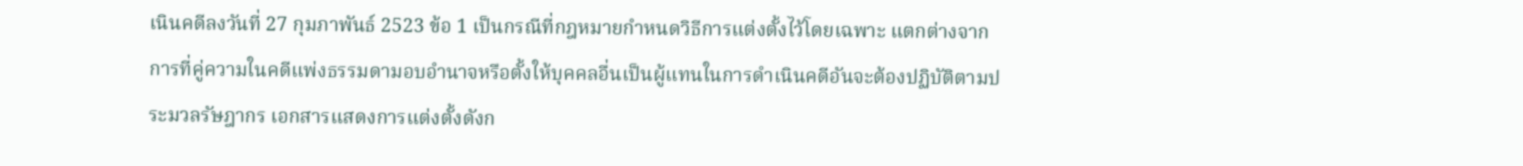เนินคดีลงวันที่ 27 กุมภาพันธ์ 2523 ข้อ 1 เป็นกรณีที่กฎหมายกำหนดวิธีการแต่งตั้งไว้โดยเฉพาะ แตกต่างจากการที่คู่ความในคดีแพ่งธรรมดามอบอำนาจหรือตั้งให้บุคคลอื่นเป็นผู้แทนในการดำเนินคดีอันจะต้องปฏิบัติตามประมวลรัษฎากร เอกสารแสดงการแต่งตั้งดังก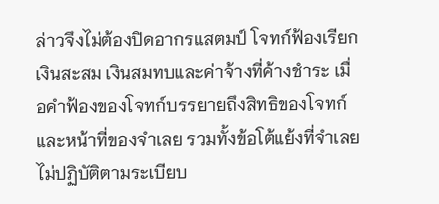ล่าวจึงไม่ต้องปิดอากรแสตมป์ โจทก์ฟ้องเรียกเงินสะสม เงินสมทบและค่าจ้างที่ค้างชำระ เมื่อคำฟ้องของโจทก์บรรยายถึงสิทธิของโจทก์และหน้าที่ของจำเลย รวมทั้งข้อโต้แย้งที่จำเลยไม่ปฏิบัติตามระเบียบ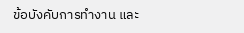ข้อบังคับการทำงาน และ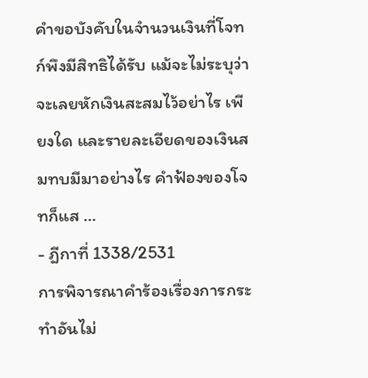คำขอบังคับในจำนวนเงินที่โจทก์พึงมีสิทธิได้รับ แม้จะไม่ระบุว่าจะเลยหักเงินสะสมไว้อย่าไร เพียงใด และรายละเอียดของเงินสมทบมีมาอย่างไร คำฟ้องของโจทก็แส …
- ฎีกาที่ 1338/2531
การพิจารณาคำร้องเรื่องการกระทำอันไม่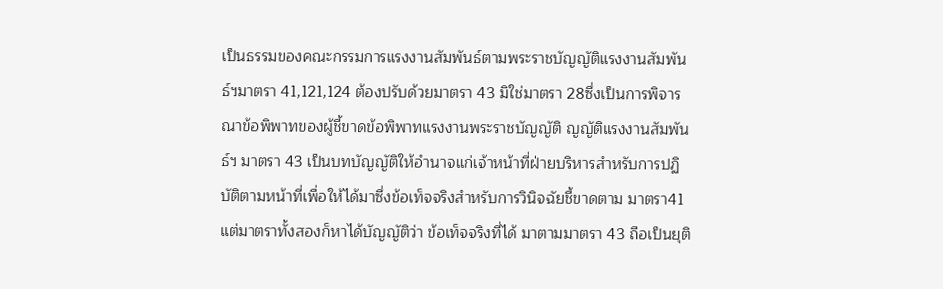เป็นธรรมของคณะกรรมการแรงงานสัมพันธ์ตามพระราชบัญญัติแรงงานสัมพันธ์ฯมาตรา 41,121,124 ต้องปรับด้วยมาตรา 43 มิใช่มาตรา 28ซึ่งเป็นการพิจารณาข้อพิพาทของผู้ชี้ขาดข้อพิพาทแรงงานพระราชบัญญัติ ญญัติแรงงานสัมพันธ์ฯ มาตรา 43 เป็นบทบัญญัติให้อำนาจแก่เจ้าหน้าที่ฝ่ายบริหารสำหรับการปฏิบัติตามหน้าที่เพื่อให้ได้มาซึ่งข้อเท็จจริงสำหรับการวินิจฉัยชี้ขาดตาม มาตรา41 แต่มาตราทั้งสองก็หาได้บัญญัติว่า ข้อเท็จจริงที่ได้ มาตามมาตรา 43 ถือเป็นยุติ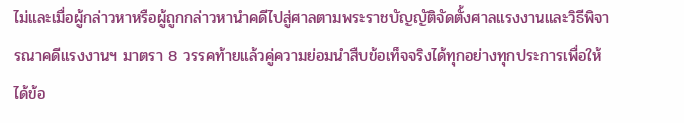ไม่และเมื่อผู้กล่าวหาหรือผู้ถูกกล่าวหานำคดีไปสู่ศาลตามพระราชบัญญัติจัดตั้งศาลแรงงานและวิธีพิจารณาคดีแรงงานฯ มาตรา 8 วรรคท้ายแล้วคู่ความย่อมนำสืบข้อเท็จจริงได้ทุกอย่างทุกประการเพื่อให้ได้ข้อ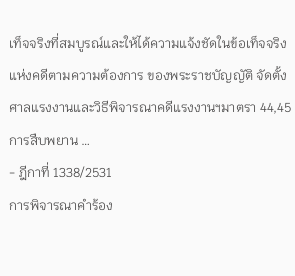เท็จจริงที่สมบูรณ์และให้ได้ความแจ้งชัดในข้อเท็จจริงแห่งคดีตามความต้องการ ของพระราชบัญญัติ จัดตั้งศาลแรงงานและวิธีพิจารณาคดีแรงงานฯมาตรา 44,45 การสืบพยาน …
- ฎีกาที่ 1338/2531
การพิจารณาคำร้อง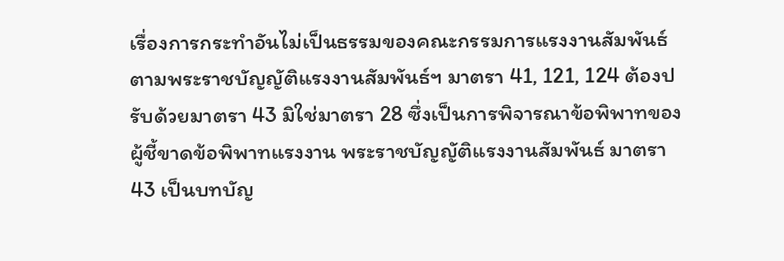เรื่องการกระทำอันไม่เป็นธรรมของคณะกรรมการแรงงานสัมพันธ์ตามพระราชบัญญัติแรงงานสัมพันธ์ฯ มาตรา 41, 121, 124 ต้องปรับด้วยมาตรา 43 มิใช่มาตรา 28 ซึ่งเป็นการพิจารณาข้อพิพาทของผู้ชี้ขาดข้อพิพาทแรงงาน พระราชบัญญัติแรงงานสัมพันธ์ มาตรา 43 เป็นบทบัญ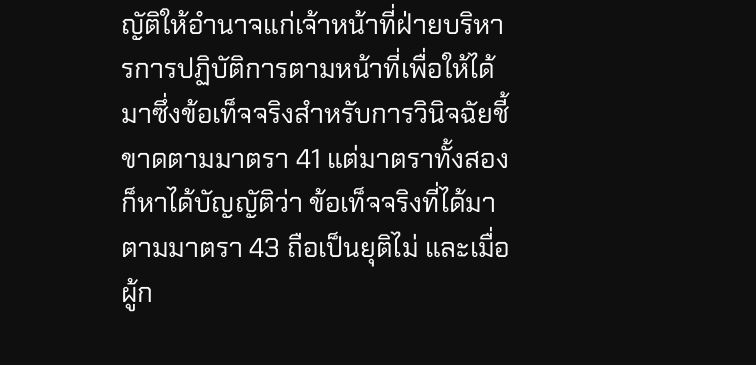ญัติให้อำนาจแก่เจ้าหน้าที่ฝ่ายบริหารการปฏิบัติการตามหน้าที่เพื่อให้ได้มาซึ่งข้อเท็จจริงสำหรับการวินิจฉัยชี้ขาดตามมาตรา 41 แต่มาตราทั้งสองก็หาได้บัญญัติว่า ข้อเท็จจริงที่ได้มาตามมาตรา 43 ถือเป็นยุติไม่ และเมื่อผู้ก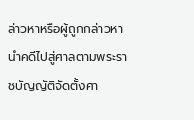ล่าวหาหรือผู้ถูกกล่าวหานำคดีไปสู่ศาลตามพระราชบัญญัติจัดตั้งศา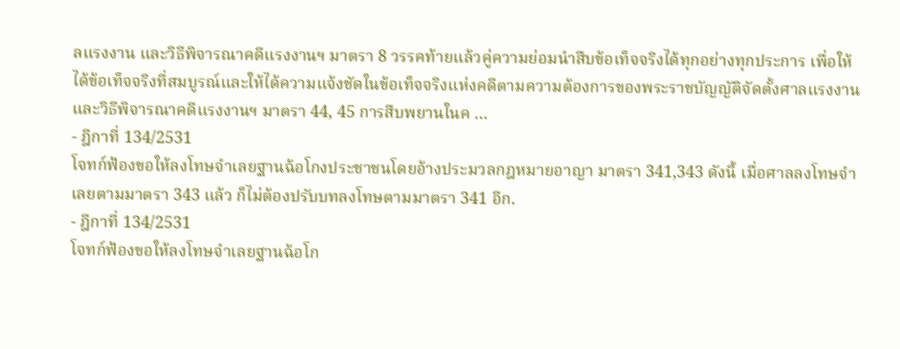ลแรงงาน และวิธีพิจารณาคดีแรงงานฯ มาตรา 8 วรรคท้ายแล้วคู่ความย่อมนำสืบข้อเท็จจริงได้ทุกอย่างทุกประการ เพื่อให้ได้ข้อเท็จจริงที่สมบูรณ์และให้ได้ความแจ้งชัดในข้อเท็จจริงแห่งคดีตามความต้องการของพระราชบัญญัติจัดตั้งศาลแรงงานและวิธีพิจารณาคดีแรงงานฯ มาตรา 44, 45 การสืบพยานในค …
- ฎีกาที่ 134/2531
โจทก์ฟ้องขอให้ลงโทษจำเลยฐานฉ้อโกงประชาชนโดยอ้างประมวลกฎหมายอาญา มาตรา 341,343 ดังนี้ เมื่อศาลลงโทษจำเลยตามมาตรา 343 แล้ว ก็ไม่ต้องปรับบทลงโทษตามมาตรา 341 อีก.
- ฎีกาที่ 134/2531
โจทก์ฟ้องขอให้ลงโทษจำเลยฐานฉ้อโก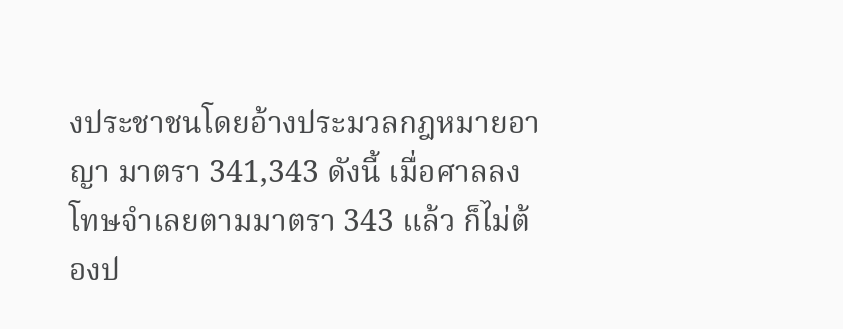งประชาชนโดยอ้างประมวลกฎหมายอาญา มาตรา 341,343 ดังนี้ เมื่อศาลลงโทษจำเลยตามมาตรา 343 แล้ว ก็ไม่ต้องป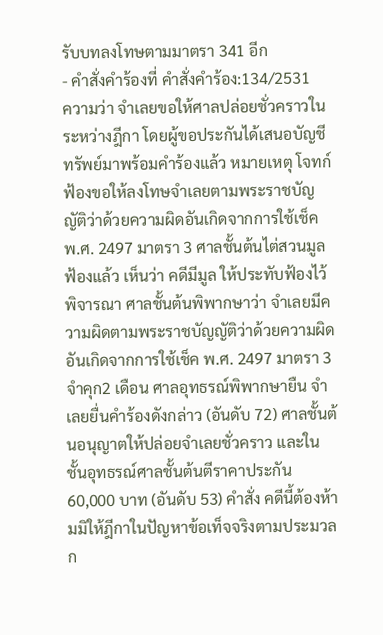รับบทลงโทษตามมาตรา 341 อีก
- คำสั่งคำร้องที่ คำสั่งคำร้อง:134/2531
ความว่า จำเลยขอให้ศาลปล่อยชั่วคราวในระหว่างฎีกา โดยผู้ขอประกันได้เสนอบัญชีทรัพย์มาพร้อมคำร้องแล้ว หมายเหตุ โจทก์ฟ้องขอให้ลงโทษจำเลยตามพระราชบัญญัติว่าด้วยความผิดอันเกิดจากการใช้เช็ค พ.ศ. 2497 มาตรา 3 ศาลชั้นต้นไต่สวนมูลฟ้องแล้ว เห็นว่า คดีมีมูล ให้ประทับฟ้องไว้พิจารณา ศาลชั้นต้นพิพากษาว่า จำเลยมีความผิดตามพระราชบัญญัติว่าด้วยความผิดอันเกิดจากการใช้เช็ค พ.ศ. 2497 มาตรา 3 จำคุก2 เดือน ศาลอุทธรณ์พิพากษายืน จำเลยยื่นคำร้องดังกล่าว (อันดับ 72) ศาลชั้นต้นอนุญาตให้ปล่อยจำเลยชั่วคราว และในชั้นอุทธรณ์ศาลชั้นต้นตีราคาประกัน 60,000 บาท (อันดับ 53) คำสั่ง คดีนี้ต้องห้ามมิให้ฎีกาในปัญหาข้อเท็จจริงตามประมวลก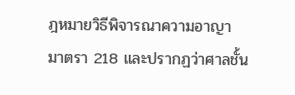ฎหมายวิธีพิจารณาความอาญา มาตรา 218 และปรากฏว่าศาลชั้น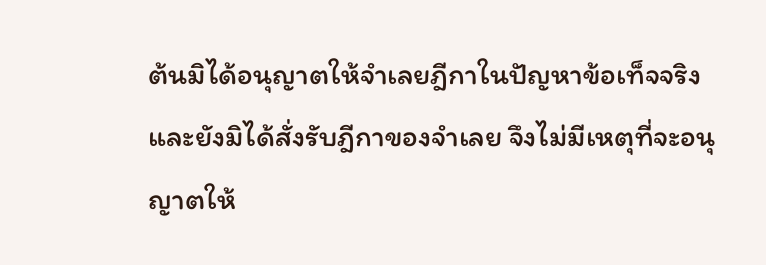ต้นมิได้อนุญาตให้จำเลยฎีกาในปัญหาข้อเท็จจริงและยังมิได้สั่งรับฎีกาของจำเลย จึงไม่มีเหตุที่จะอนุญาตให้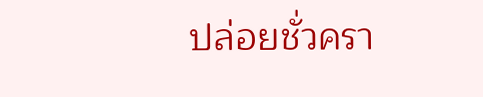ปล่อยชั่วครา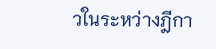วในระหว่างฎีกา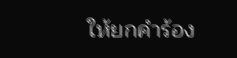ให้ยกคำร้อง